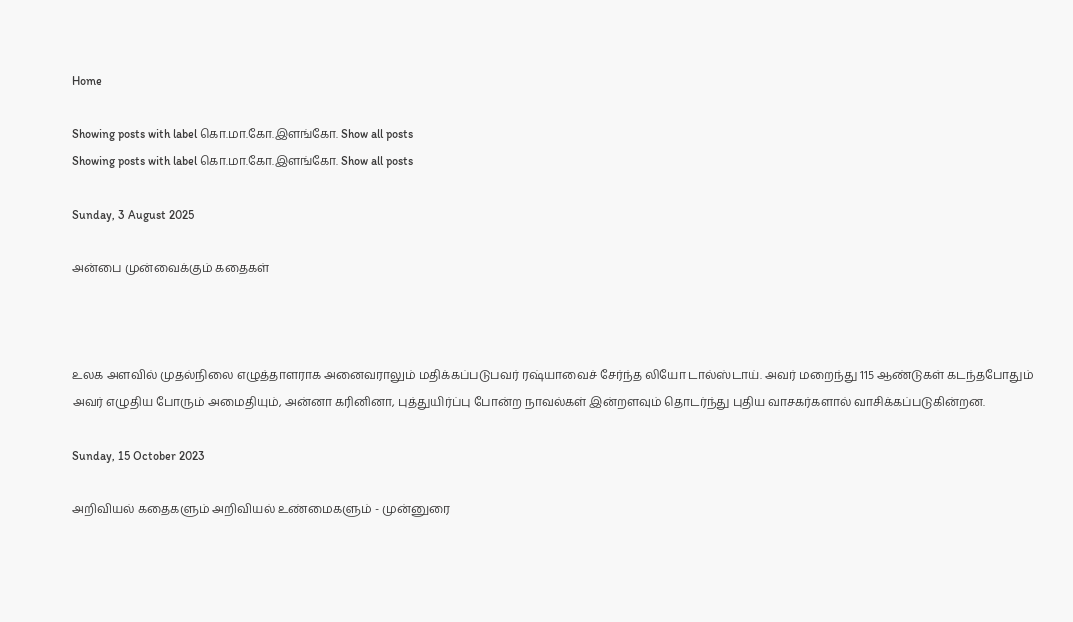Home

Showing posts with label கொ.மா.கோ.இளங்கோ. Show all posts
Showing posts with label கொ.மா.கோ.இளங்கோ. Show all posts

Sunday, 3 August 2025

அன்பை முன்வைக்கும் கதைகள்



உலக அளவில் முதல்நிலை எழுத்தாளராக அனைவராலும் மதிக்கப்படுபவர் ரஷ்யாவைச் சேர்ந்த லியோ டால்ஸ்டாய். அவர் மறைந்து 115 ஆண்டுகள் கடந்தபோதும் அவர் எழுதிய போரும் அமைதியும், அன்னா கரினினா, புத்துயிர்ப்பு போன்ற நாவல்கள் இன்றளவும் தொடர்ந்து புதிய வாசகர்களால் வாசிக்கப்படுகின்றன.

Sunday, 15 October 2023

அறிவியல் கதைகளும் அறிவியல் உண்மைகளும் - முன்னுரை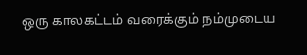ஒரு காலகட்டம் வரைக்கும் நம்முடைய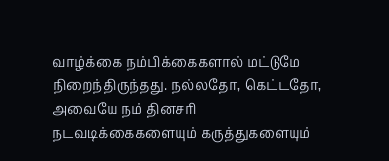வாழ்க்கை நம்பிக்கைகளால் மட்டுமே நிறைந்திருந்தது. நல்லதோ, கெட்டதோ, அவையே நம் தினசரி நடவடிக்கைகளையும் கருத்துகளையும்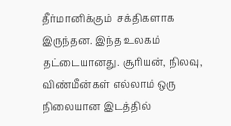தீர்மானிக்கும்  சக்திகளாக இருந்தன. இந்த உலகம் தட்டையானது. சூரியன், நிலவு, விண்மீன்கள் எல்லாம் ஒரு நிலையான இடத்தில்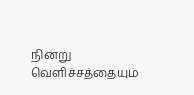நின்று வெளிச்சத்தையும்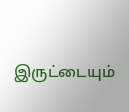இருட்டையும்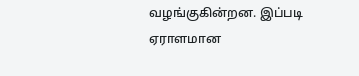வழங்குகின்றன. இப்படி ஏராளமான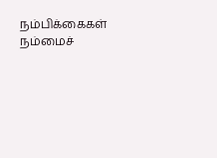நம்பிக்கைகள் நம்மைச்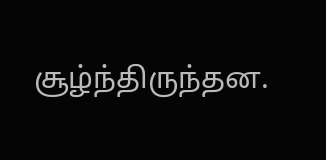சூழ்ந்திருந்தன.